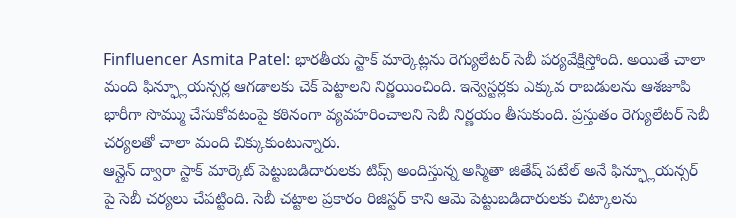Finfluencer Asmita Patel: భారతీయ స్టాక్ మార్కెట్లను రెగ్యులేటర్ సెబీ పర్యవేక్షిస్తోంది. అయితే చాలా మంది ఫిన్ఫ్లూయన్సర్ల ఆగడాలకు చెక్ పెట్టాలని నిర్ణయించింది. ఇన్వెస్టర్లకు ఎక్కువ రాబడులను ఆశజూపి భారీగా సొమ్ము చేసుకోవటంపై కఠినంగా వ్యవహరించాలని సెబీ నిర్ణయం తీసుకుంది. ప్రస్తుతం రెగ్యులేటర్ సెబీ చర్యలతో చాలా మంది చిక్కుకుంటున్నారు.
ఆన్లైన్ ద్వారా స్టాక్ మార్కెట్ పెట్టుబడిదారులకు టిప్స్ అందిస్తున్న అస్మితా జితేష్ పటేల్ అనే ఫిన్ఫ్లూయన్సర్ పై సెబీ చర్యలు చేపట్టింది. సెబీ చట్టాల ప్రకారం రిజిస్టర్ కాని ఆమె పెట్టుబడిదారులకు చిట్కాలను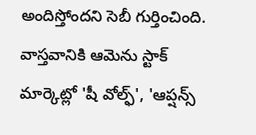అందిస్తోందని సెబీ గుర్తించింది. వాస్తవానికి ఆమెను స్టాక్ మార్కెట్లో 'షీ వోల్ఫ్', 'ఆప్షన్స్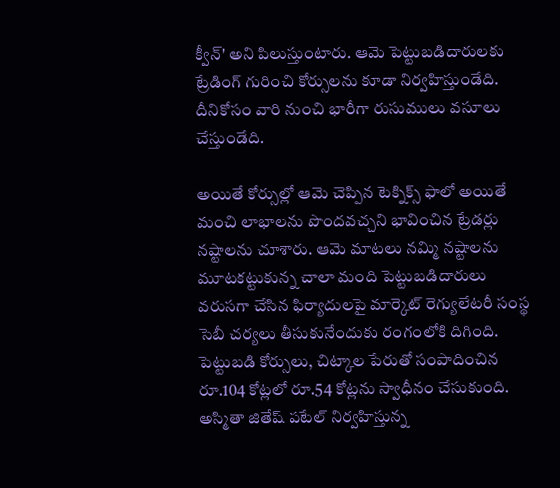క్వీన్' అని పిలుస్తుంటారు. ఆమె పెట్టుబడిదారులకు ట్రేడింగ్ గురించి కోర్సులను కూడా నిర్వహిస్తుండేది. దీనికోసం వారి నుంచి భారీగా రుసుములు వసూలు చేస్తుండేది.

అయితే కోర్సుల్లో ఆమె చెప్పిన టెక్నిక్స్ ఫాలో అయితే మంచి లాభాలను పొందవచ్చని భావించిన ట్రేడర్లు నష్టాలను చూశారు. ఆమె మాటలు నమ్మి నష్టాలను మూటకట్టుకున్న చాలా మంది పెట్టుబడిదారులు వరుసగా చేసిన ఫిర్యాదులపై మార్కెట్ రెగ్యులేటరీ సంస్థ సెబీ చర్యలు తీసుకునేందుకు రంగంలోకి దిగింది. పెట్టుబడి కోర్సులు, చిట్కాల పేరుతో సంపాదించిన రూ.104 కోట్లలో రూ.54 కోట్లను స్వాధీనం చేసుకుంది. అస్మితా జితేష్ పటేల్ నిర్వహిస్తున్న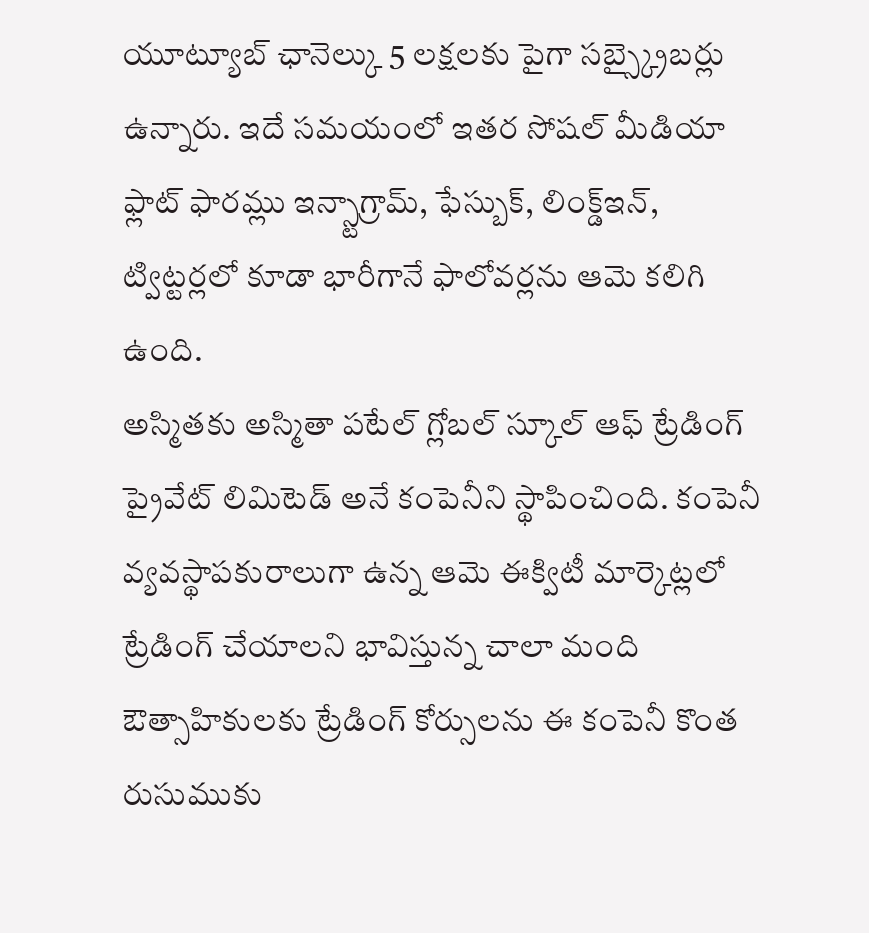యూట్యూబ్ ఛానెల్కు 5 లక్షలకు పైగా సబ్స్క్రైబర్లు ఉన్నారు. ఇదే సమయంలో ఇతర సోషల్ మీడియా ఫ్లాట్ ఫారమ్లు ఇన్స్టాగ్రామ్, ఫేస్బుక్, లింక్డ్ఇన్, ట్విట్టర్లలో కూడా భారీగానే ఫాలోవర్లను ఆమె కలిగి ఉంది.
అస్మితకు అస్మితా పటేల్ గ్లోబల్ స్కూల్ ఆఫ్ ట్రేడింగ్ ప్రైవేట్ లిమిటెడ్ అనే కంపెనీని స్థాపించింది. కంపెనీ వ్యవస్థాపకురాలుగా ఉన్న ఆమె ఈక్విటీ మార్కెట్లలో ట్రేడింగ్ చేయాలని భావిస్తున్న చాలా మంది ఔత్సాహికులకు ట్రేడింగ్ కోర్సులను ఈ కంపెనీ కొంత రుసుముకు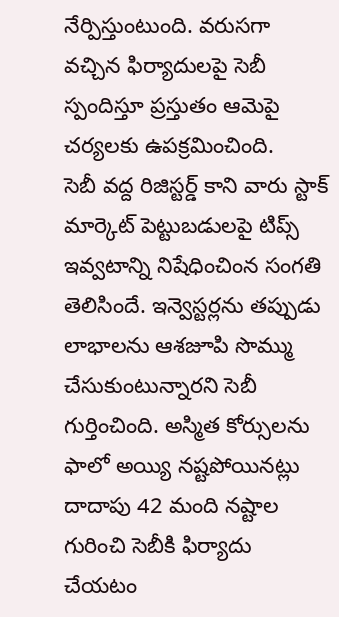నేర్పిస్తుంటుంది. వరుసగా వచ్చిన ఫిర్యాదులపై సెబీ స్పందిస్తూ ప్రస్తుతం ఆమెపై చర్యలకు ఉపక్రమించింది.
సెబీ వద్ద రిజిస్టర్డ్ కాని వారు స్టాక్ మార్కెట్ పెట్టుబడులపై టిప్స్ ఇవ్వటాన్ని నిషేధించింన సంగతి తెలిసిందే. ఇన్వెస్టర్లను తప్పుడు లాభాలను ఆశజూపి సొమ్ము చేసుకుంటున్నారని సెబీ గుర్తించింది. అస్మిత కోర్సులను ఫాలో అయ్యి నష్టపోయినట్లు దాదాపు 42 మంది నష్టాల గురించి సెబీకి ఫిర్యాదు చేయటం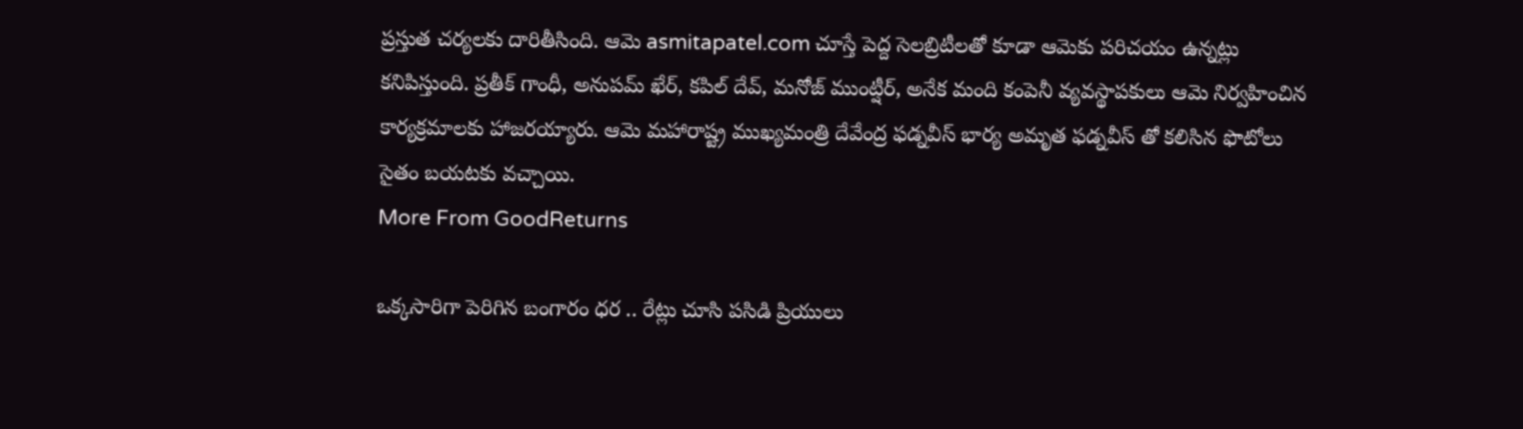ప్రస్తుత చర్యలకు దారితీసింది. ఆమె asmitapatel.com చూస్తే పెద్ద సెలబ్రిటీలతో కూడా ఆమెకు పరిచయం ఉన్నట్లు కనిపిస్తుంది. ప్రతీక్ గాంధీ, అనుపమ్ ఖేర్, కపిల్ దేవ్, మనోజ్ ముంట్షీర్, అనేక మంది కంపెనీ వ్యవస్థాపకులు ఆమె నిర్వహించిన కార్యక్రమాలకు హాజరయ్యారు. ఆమె మహారాష్ట్ర ముఖ్యమంత్రి దేవేంద్ర ఫడ్నవీస్ భార్య అమృత ఫడ్నవీస్ తో కలిసిన ఫొటోలు సైతం బయటకు వచ్చాయి.
More From GoodReturns

ఒక్కసారిగా పెరిగిన బంగారం ధర .. రేట్లు చూసి పసిడి ప్రియులు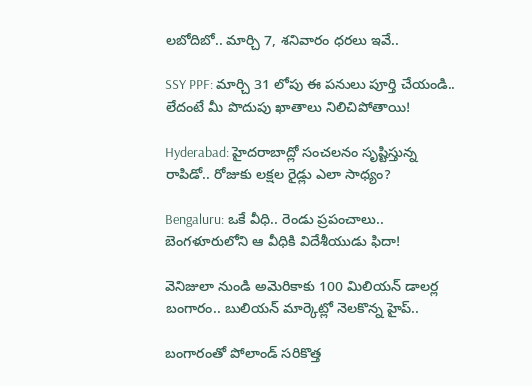లబోదిబో.. మార్చి 7, శనివారం ధరలు ఇవే..

SSY PPF: మార్చి 31 లోపు ఈ పనులు పూర్తి చేయండి.. లేదంటే మీ పొదుపు ఖాతాలు నిలిచిపోతాయి!

Hyderabad: హైదరాబాద్లో సంచలనం సృష్టిస్తున్న రాపిడో.. రోజుకు లక్షల రైడ్లు ఎలా సాధ్యం?

Bengaluru: ఒకే వీధి.. రెండు ప్రపంచాలు.. బెంగళూరులోని ఆ వీధికి విదేశీయుడు ఫిదా!

వెనిజులా నుండి అమెరికాకు 100 మిలియన్ డాలర్ల బంగారం.. బులియన్ మార్కెట్లో నెలకొన్న హైప్..

బంగారంతో పోలాండ్ సరికొత్త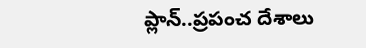ప్లాన్..ప్రపంచ దేశాలు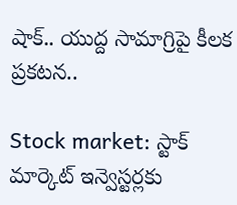షాక్.. యుద్ద సామాగ్రిపై కీలక ప్రకటన..

Stock market: స్టాక్ మార్కెట్ ఇన్వెస్టర్లకు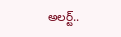అలర్ట్..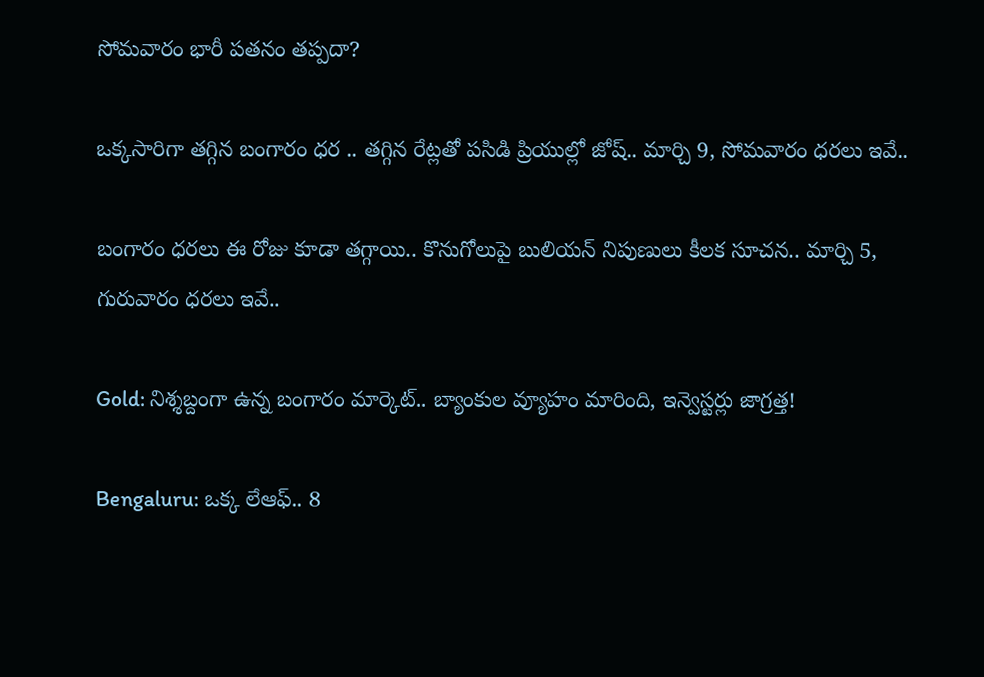సోమవారం భారీ పతనం తప్పదా?

ఒక్కసారిగా తగ్గిన బంగారం ధర .. తగ్గిన రేట్లతో పసిడి ప్రియుల్లో జోష్.. మార్చి 9, సోమవారం ధరలు ఇవే..

బంగారం ధరలు ఈ రోజు కూడా తగ్గాయి.. కొనుగోలుపై బులియన్ నిపుణులు కీలక సూచన.. మార్చి 5, గురువారం ధరలు ఇవే..

Gold: నిశ్శబ్దంగా ఉన్న బంగారం మార్కెట్.. బ్యాంకుల వ్యూహం మారింది, ఇన్వెస్టర్లు జాగ్రత్త!

Bengaluru: ఒక్క లేఆఫ్.. 8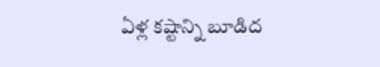ఏళ్ల కష్టాన్ని బూడిద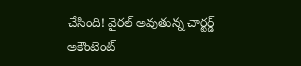చేసింది! వైరల్ అవుతున్న చార్టర్డ్ అకౌంటెంట్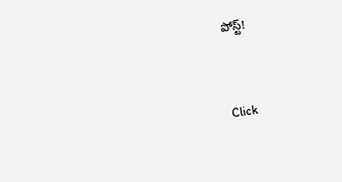పోస్ట్!



Click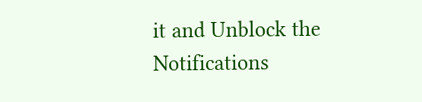it and Unblock the Notifications